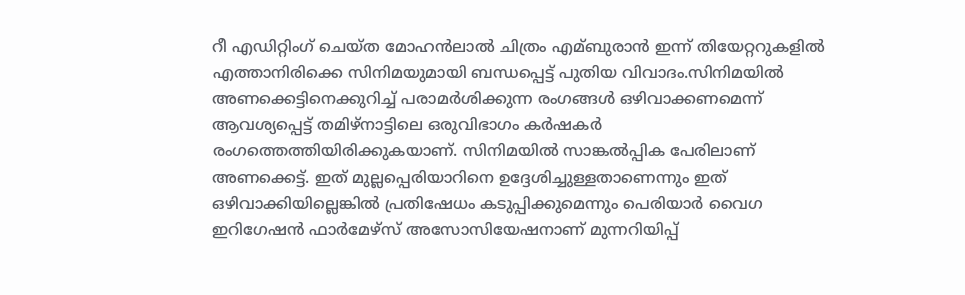റീ എഡിറ്റിംഗ് ചെയ്ത മോഹൻലാല്‍ ചിത്രം എമ്ബുരാൻ ഇന്ന് തിയേറ്ററുകളില്‍ എത്താനിരിക്കെ സിനിമയുമായി ബന്ധപ്പെട്ട് പുതിയ വിവാദം.സിനിമയില്‍ അണക്കെട്ടിനെക്കുറിച്ച്‌ പരാമർശിക്കുന്ന രംഗങ്ങള്‍ ഒഴിവാക്കണമെന്ന് ആവശ്യപ്പെട്ട് തമിഴ്‌നാട്ടിലെ ഒരുവിഭാഗം കർഷകർ രംഗത്തെത്തിയിരിക്കുകയാണ്. സിനിമയില്‍ സാങ്കല്‍പ്പിക പേരിലാണ് അണക്കെട്ട്. ഇത് മുല്ലപ്പെരിയാറിനെ ഉദ്ദേശിച്ചുള്ളതാണെന്നും ഇത് ഒഴിവാക്കിയില്ലെങ്കില്‍ പ്രതിഷേധം കടുപ്പിക്കുമെന്നും പെരിയാർ വൈഗ ഇറിഗേഷൻ ഫാർമേഴ്‌സ് അസോസിയേഷനാണ് മുന്നറിയിപ്പ്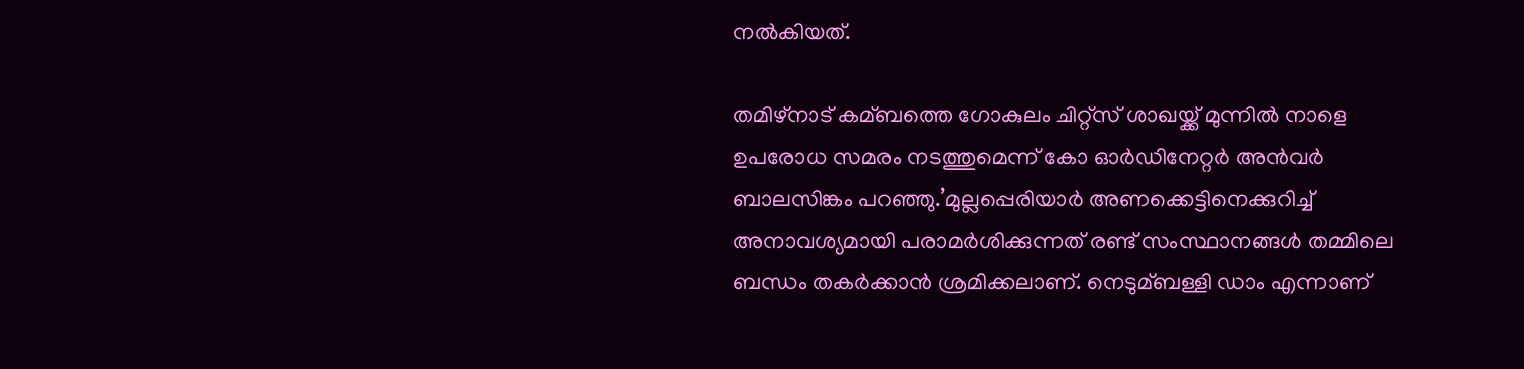നല്‍കിയത്.

തമിഴ്‌നാട് കമ്ബത്തെ ഗോകുലം ചിറ്റ്‌സ് ശാഖയ്ക്ക് മുന്നില്‍ നാളെ ഉപരോധ സമരം നടത്തുമെന്ന് കോ ഓർഡിനേറ്റർ അൻവർ ബാലസിങ്കം പറഞ്ഞു.’മുല്ലപ്പെരിയാർ അണക്കെട്ടിനെക്കുറിച്ച്‌ അനാവശ്യമായി പരാമർശിക്കുന്നത് രണ്ട് സംസ്ഥാനങ്ങള്‍ തമ്മിലെ ബന്ധം തകർക്കാൻ ശ്രമിക്കലാണ്. നെടുമ്ബള്ളി ഡാം എന്നാണ്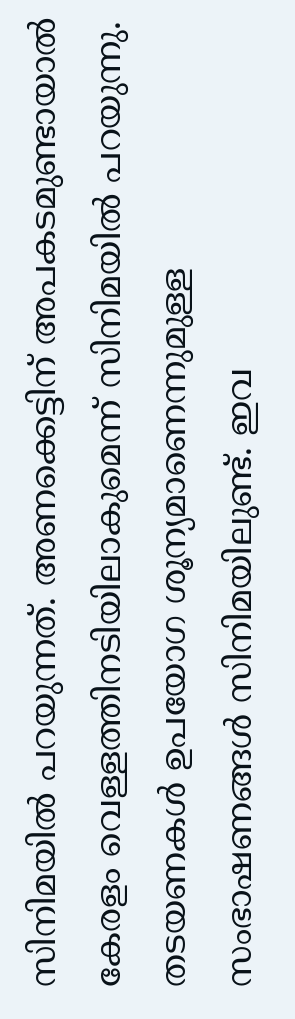സിനിമയില്‍ പറയുന്നത്. അണക്കെട്ടിന് അപകടമുണ്ടായാല്‍ കേരളം വെള്ളത്തിനടിയിലാകുമെന്ന് സിനിമയില്‍ പറയുന്നു. തടയണകള്‍ ഉപയോഗ ശൂന്യമാണെന്നുമുള്ള സംഭാഷണങ്ങള്‍ സിനിമയിലുണ്ട്. ഇവ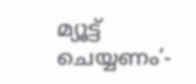മ്യൂട്ട് ചെയ്യണം’-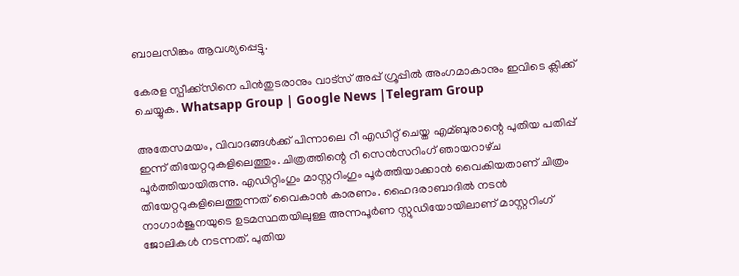ബാലസിങ്കം ആവശ്യപ്പെട്ടു.

കേരള സ്പീക്ക്സിനെ പിൻതുടരാനും വാട്സ് അപ്പ് ഗ്രൂപ്പിൽ അംഗമാകാനും ഇവിടെ ക്ലിക്ക് ചെയ്യുക. Whatsapp Group | Google News |Telegram Group

അതേസമയം, വിവാദങ്ങള്‍ക്ക് പിന്നാലെ റീ എഡിറ്റ് ചെയ്ത എമ്ബുരാന്റെ പുതിയ പതിപ്പ് ഇന്ന് തിയേറ്ററുകളിലെത്തും. ചിത്രത്തിന്റെ റീ സെൻസറിംഗ് ഞായറാഴ്‌ച പൂർത്തിയായിരുന്നു. എഡിറ്റിംഗും മാസ്റ്ററിംഗും പൂർത്തിയാക്കാൻ വൈകിയതാണ് ചിത്രം തിയേറ്ററുകളിലെത്തുന്നത് വൈകാൻ കാരണം. ഹൈദരാബാദില്‍ നടൻ നാഗാർജുനയുടെ ഉടമസ്ഥതയിലുള്ള അന്നപൂർണ സ്റ്റുഡിയോയിലാണ് മാസ്റ്ററിംഗ് ജോലികള്‍ നടന്നത്. പുതിയ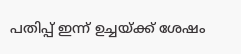പതിപ്പ് ഇന്ന് ഉച്ചയ്ക്ക് ശേഷം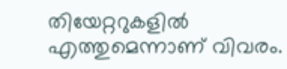തിയേറ്ററുകളില്‍ എത്തുമെന്നാണ് വിവരം.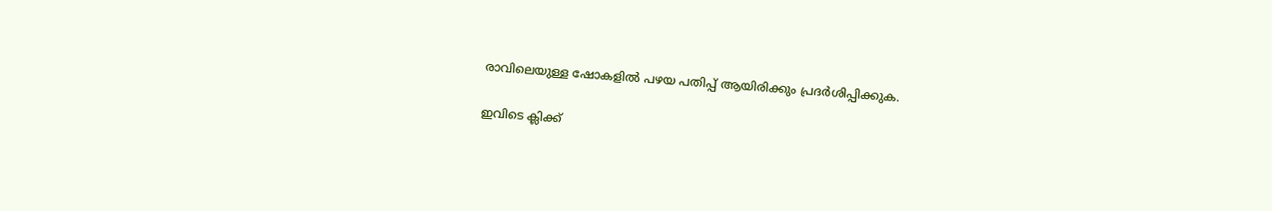രാവിലെയുള്ള ഷോകളില്‍ പഴയ പതിപ്പ് ആയിരിക്കും പ്രദർശിപ്പിക്കുക.

ഇവിടെ ക്ലിക്ക്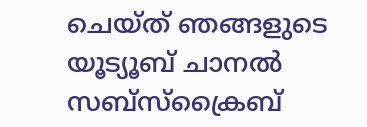ചെയ്ത് ഞങ്ങളുടെ യൂട്യൂബ് ചാനൽ സബ്സ്ക്രൈബ്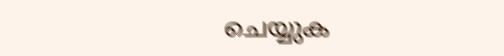ചെയ്യുക